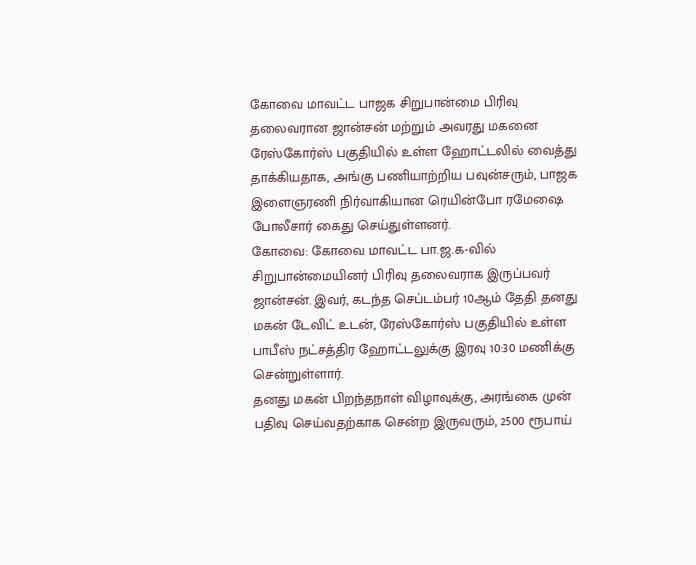கோவை மாவட்ட பாஜக சிறுபான்மை பிரிவு தலைவரான ஜான்சன் மற்றும் அவரது மகனை ரேஸ்கோர்ஸ் பகுதியில் உள்ள ஹோட்டலில் வைத்து தாக்கியதாக, அங்கு பணியாற்றிய பவுன்சரும், பாஜக இளைஞரணி நிர்வாகியான ரெயின்போ ரமேஷை போலீசார் கைது செய்துள்ளனர்.
கோவை: கோவை மாவட்ட பா.ஜ.க-வில் சிறுபான்மையினர் பிரிவு தலைவராக இருப்பவர் ஜான்சன். இவர், கடந்த செப்டம்பர் 10ஆம் தேதி தனது மகன் டேவிட் உடன், ரேஸ்கோர்ஸ் பகுதியில் உள்ள பாபீஸ் நட்சத்திர ஹோட்டலுக்கு இரவு 10:30 மணிக்கு சென்றுள்ளார்.
தனது மகன் பிறந்தநாள் விழாவுக்கு, அரங்கை முன் பதிவு செய்வதற்காக சென்ற இருவரும், 2500 ரூபாய்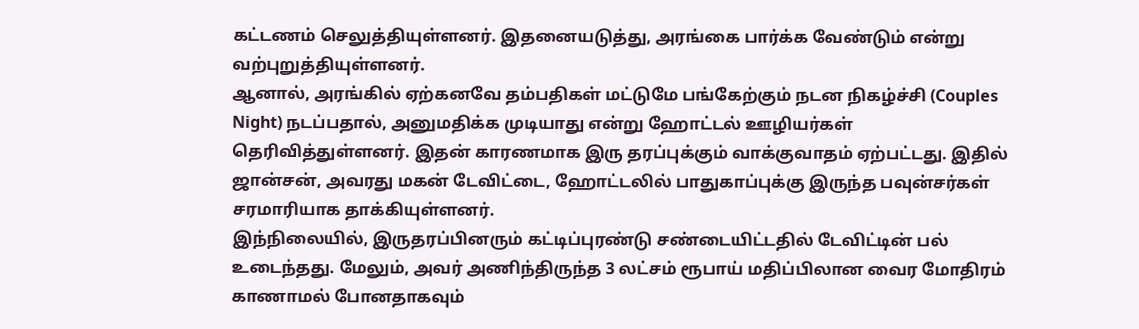கட்டணம் செலுத்தியுள்ளனர். இதனையடுத்து, அரங்கை பார்க்க வேண்டும் என்று வற்புறுத்தியுள்ளனர்.
ஆனால், அரங்கில் ஏற்கனவே தம்பதிகள் மட்டுமே பங்கேற்கும் நடன நிகழ்ச்சி (Couples Night) நடப்பதால், அனுமதிக்க முடியாது என்று ஹோட்டல் ஊழியர்கள் தெரிவித்துள்ளனர். இதன் காரணமாக இரு தரப்புக்கும் வாக்குவாதம் ஏற்பட்டது. இதில் ஜான்சன், அவரது மகன் டேவிட்டை, ஹோட்டலில் பாதுகாப்புக்கு இருந்த பவுன்சர்கள் சரமாரியாக தாக்கியுள்ளனர்.
இந்நிலையில், இருதரப்பினரும் கட்டிப்புரண்டு சண்டையிட்டதில் டேவிட்டின் பல் உடைந்தது. மேலும், அவர் அணிந்திருந்த 3 லட்சம் ரூபாய் மதிப்பிலான வைர மோதிரம் காணாமல் போனதாகவும்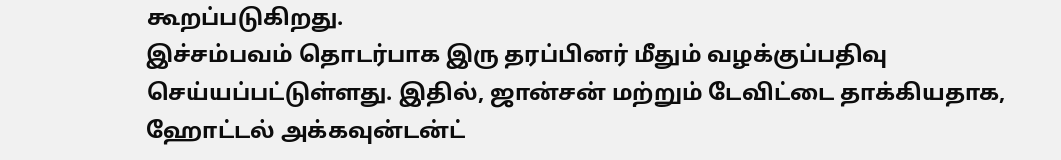கூறப்படுகிறது.
இச்சம்பவம் தொடர்பாக இரு தரப்பினர் மீதும் வழக்குப்பதிவு செய்யப்பட்டுள்ளது. இதில், ஜான்சன் மற்றும் டேவிட்டை தாக்கியதாக, ஹோட்டல் அக்கவுன்டன்ட்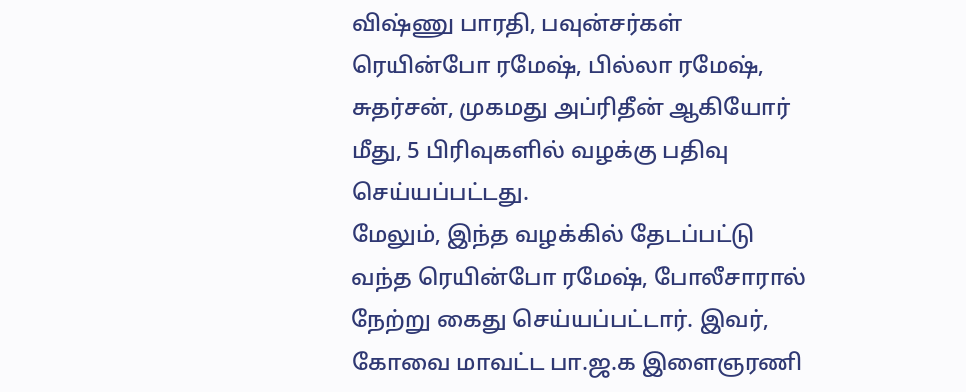விஷ்ணு பாரதி, பவுன்சர்கள் ரெயின்போ ரமேஷ், பில்லா ரமேஷ், சுதர்சன், முகமது அப்ரிதீன் ஆகியோர் மீது, 5 பிரிவுகளில் வழக்கு பதிவு செய்யப்பட்டது.
மேலும், இந்த வழக்கில் தேடப்பட்டு வந்த ரெயின்போ ரமேஷ், போலீசாரால் நேற்று கைது செய்யப்பட்டார். இவர், கோவை மாவட்ட பா.ஜ.க இளைஞரணி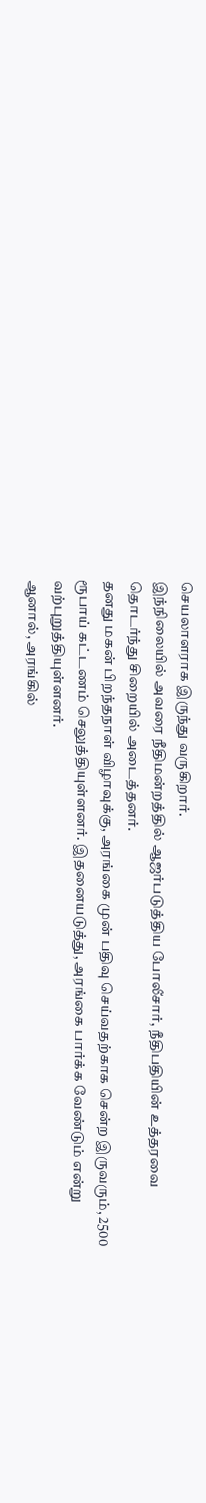செயலாளராக இருந்து வருகிறார்.
இந்நிலையில் அவரை நீதிமன்றத்தில் ஆஜர்படுத்திய போலீசார், நீதிபதியின் உத்தரவை தொடர்ந்து சிறையில் அடைத்தனர்.
தனது மகன் பிறந்தநாள் விழாவுக்கு, அரங்கை முன் பதிவு செய்வதற்காக சென்ற இருவரும், 2500 ரூபாய் கட்டணம் செலுத்தியுள்ளனர். இதனையடுத்து, அரங்கை பார்க்க வேண்டும் என்று வற்புறுத்தியுள்ளனர்.
ஆனால், அரங்கில்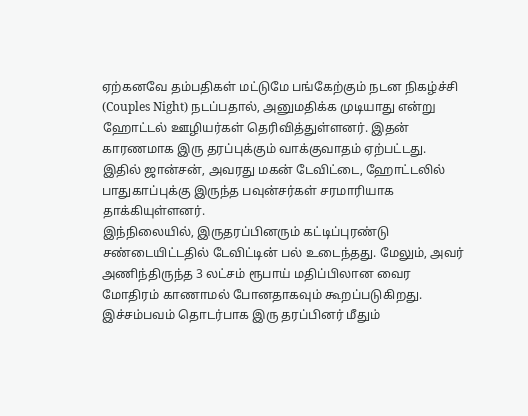ஏற்கனவே தம்பதிகள் மட்டுமே பங்கேற்கும் நடன நிகழ்ச்சி (Couples Night) நடப்பதால், அனுமதிக்க முடியாது என்று ஹோட்டல் ஊழியர்கள் தெரிவித்துள்ளனர். இதன் காரணமாக இரு தரப்புக்கும் வாக்குவாதம் ஏற்பட்டது. இதில் ஜான்சன், அவரது மகன் டேவிட்டை, ஹோட்டலில் பாதுகாப்புக்கு இருந்த பவுன்சர்கள் சரமாரியாக தாக்கியுள்ளனர்.
இந்நிலையில், இருதரப்பினரும் கட்டிப்புரண்டு சண்டையிட்டதில் டேவிட்டின் பல் உடைந்தது. மேலும், அவர் அணிந்திருந்த 3 லட்சம் ரூபாய் மதிப்பிலான வைர மோதிரம் காணாமல் போனதாகவும் கூறப்படுகிறது.
இச்சம்பவம் தொடர்பாக இரு தரப்பினர் மீதும்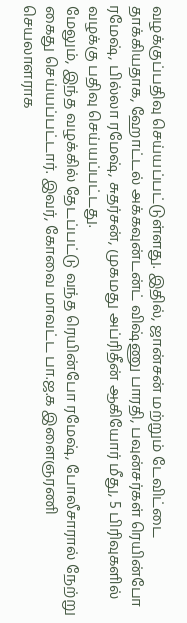வழக்குப்பதிவு செய்யப்பட்டுள்ளது. இதில், ஜான்சன் மற்றும் டேவிட்டை தாக்கியதாக, ஹோட்டல் அக்கவுன்டன்ட் விஷ்ணு பாரதி, பவுன்சர்கள் ரெயின்போ ரமேஷ், பில்லா ரமேஷ், சுதர்சன், முகமது அப்ரிதீன் ஆகியோர் மீது, 5 பிரிவுகளில் வழக்கு பதிவு செய்யப்பட்டது.
மேலும், இந்த வழக்கில் தேடப்பட்டு வந்த ரெயின்போ ரமேஷ், போலீசாரால் நேற்று கைது செய்யப்பட்டார். இவர், கோவை மாவட்ட பா.ஜ.க இளைஞரணி செயலாளராக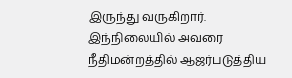இருந்து வருகிறார்.
இந்நிலையில் அவரை நீதிமன்றத்தில் ஆஜர்படுத்திய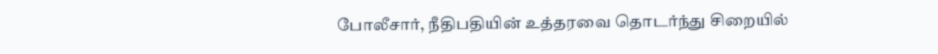போலீசார், நீதிபதியின் உத்தரவை தொடர்ந்து சிறையில்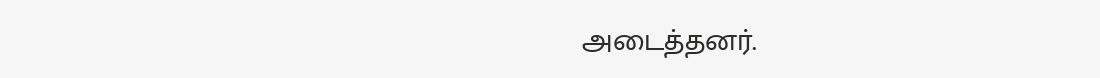அடைத்தனர்.